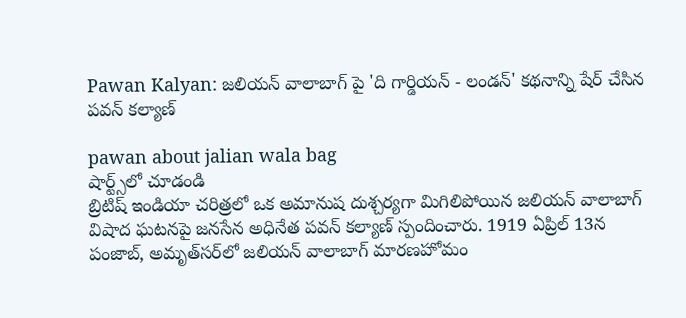Pawan Kalyan: జలియన్ వాలాబాగ్ పై 'ది గార్డియన్ - లండన్' కథనాన్ని షేర్ చేసిన పవన్ కల్యాణ్

pawan about jalian wala bag
షార్ట్స్‌లో చూడండి
బ్రిటిష్ ఇండియా చరిత్రలో ఒక అమానుష దుశ్చర్యగా మిగిలిపోయిన జలియన్ వాలాబాగ్ విషాద ఘటనపై జనసేన అధినేత పవన్ కల్యాణ్ స్పందించారు. 1919 ఏప్రిల్‌ 13న పంజాబ్‌, అమృత్‌సర్‌లో జలియన్ వాలాబాగ్‌ మారణహోమం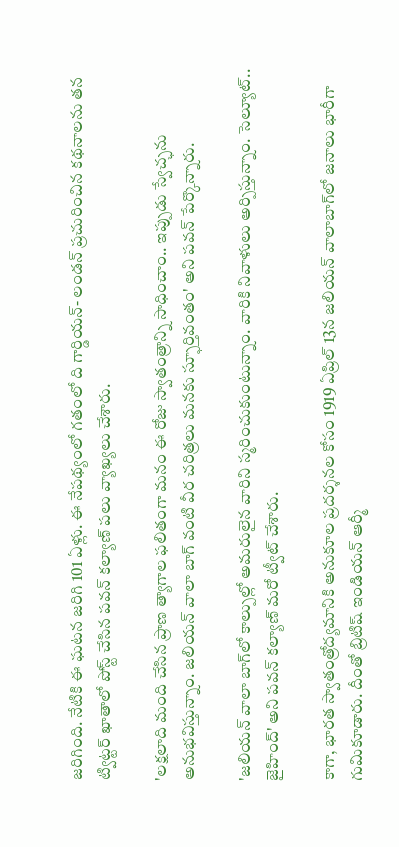జరిగింది. నేటికి ఈ ఘటన జరిగి 101 ఏళ్లు. ఈ నేపథ్యంలో గతంలో ది గార్డియన్‌- లండన్ ప్రచురించిన కథనాలను తన ట్విట్టర్ ఖాతాలో పోస్ట్ చేసిన పవన్ కల్యాణ్ పలు వ్యాఖ్యలు చేశారు.

'లక్షలాది మంది చేసిన ప్రాణ త్యాగాల ఫలితంగా మనం ఈ రోజు స్వాతంత్రాన్ని సాధించాం.. ఇప్పుడు స్వేచ్ఛను అనుభవిస్తున్నాం. జలియన్ వాలా బాగ్‌ వంటి వీర చరిత్రలు మనకు స్ఫూర్తివంతం' అని పవన్ పేర్కొన్నారు.

'జలియన్ వాలా బాగ్‌లో కాల్పుల్లో అమరులైన వారిని స్మరించుకుంటున్నాం. వారికి నివాళులు అర్పిస్తున్నాం. సెల్యూట్.. జైహింద్' అని పవన్ కల్యాణ్ మరో ట్వీట్ చేశారు.

కాగా, భారత స్వాతంత్రోద్యమానికి అనుకూల ప్రదర్శనల కోసం 1919 ఏప్రిల్‌ 13న జలియన్ వాలాబాగ్‌లో జనాలు భారీగా గుమికూడారు. దీంతో బ్రిటిష్ ఇండియన్ ఆర్మీ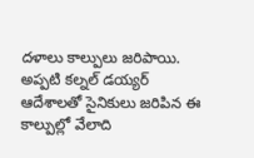దళాలు కాల్పులు జరిపాయి. అప్పటి కల్నల్ డయ్యర్ ఆదేశాలతో సైనికులు జరిపిన ఈ కాల్పుల్లో వేలాది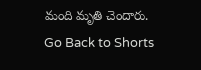మంది మృతి చెందారు.
Go Back to Shorts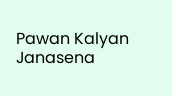Pawan Kalyan
Janasena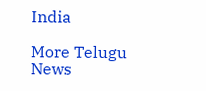India

More Telugu News